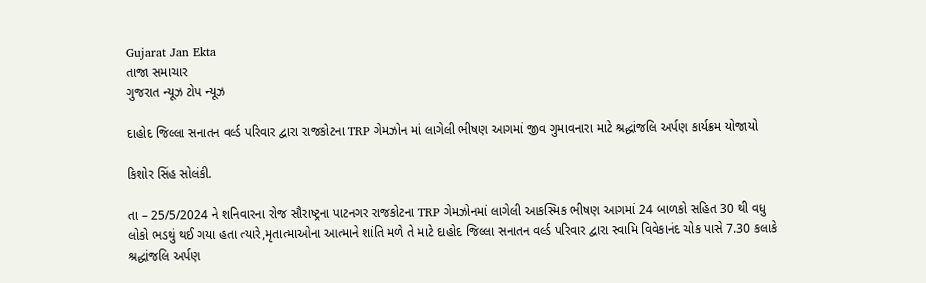Gujarat Jan Ekta
તાજા સમાચાર
ગુજરાત ન્યૂઝ ટોપ ન્યૂઝ

દાહોદ જિલ્લા સનાતન વર્લ્ડ પરિવાર દ્વારા રાજકોટના TRP ગેમઝોન માં લાગેલી ભીષણ આગમાં જીવ ગુમાવનારા માટે શ્રદ્ધાંજલિ અર્પણ કાર્યક્રમ યોજાયો

કિશોર સિંહ સોલંકી.

તા – 25/5/2024 ને શનિવારના રોજ સૌરાષ્ટ્રના પાટનગર રાજકોટના TRP ગેમઝોનમાં લાગેલી આકસ્મિક ભીષણ આગમાં 24 બાળકો સહિત 30 થી વધુ લોકો ભડથું થઈ ગયા હતા ત્યારે,મૃતાત્માઓના આત્માને શાંતિ મળે તે માટે દાહોદ જિલ્લા સનાતન વર્લ્ડ પરિવાર દ્વારા સ્વામિ વિવેકાનંદ ચોક પાસે 7.30 કલાકે શ્રદ્ધાંજલિ અર્પણ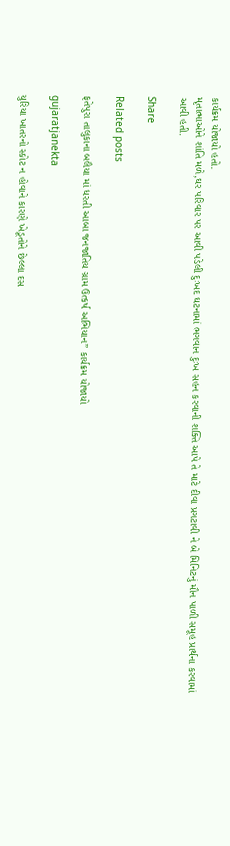કાર્યક્રમ યોજાયો હતો.
મૃતાત્માઓને શાંતિ મળે,ઘર પરિવાર પર આવી પડેલી દુઃખદ ઘટનામાં ભગવાન દુઃખ સહન કરવાની શક્તિ આપે તે માટે દીવા પ્રગટાવી ને બે મિનિટનું મૌન પાળી સમૂહ પ્રાર્થના કરવામાં આવી હતી.

Share

Related posts

ફતેપુરા તાલુકાના બલૈયા માં ધરતી આબા જનજાતિય ગ્રામ ઉત્કર્ષ અભિયાન” કાર્યક્રમ યોજાયો

gujaratjanekta

યુરિયા ખાતરનો સ્કોટ ન હોવાને કારણે ખેડૂતોને છેલ્લા દસ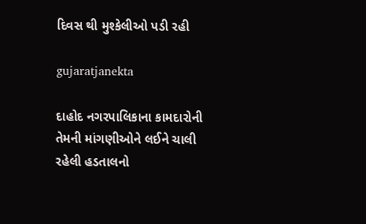દિવસ થી મુશ્કેલીઓ પડી રહી

gujaratjanekta

દાહોદ નગરપાલિકાના કામદારોની તેમની માંગણીઓને લઈને ચાલી રહેલી હડતાલનો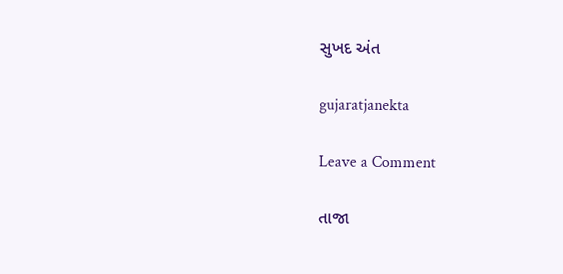સુખદ અંત

gujaratjanekta

Leave a Comment

તાજા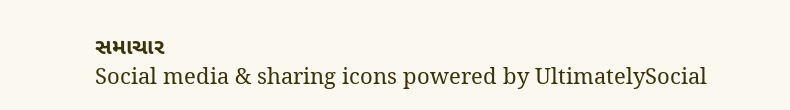સમાચાર
Social media & sharing icons powered by UltimatelySocial